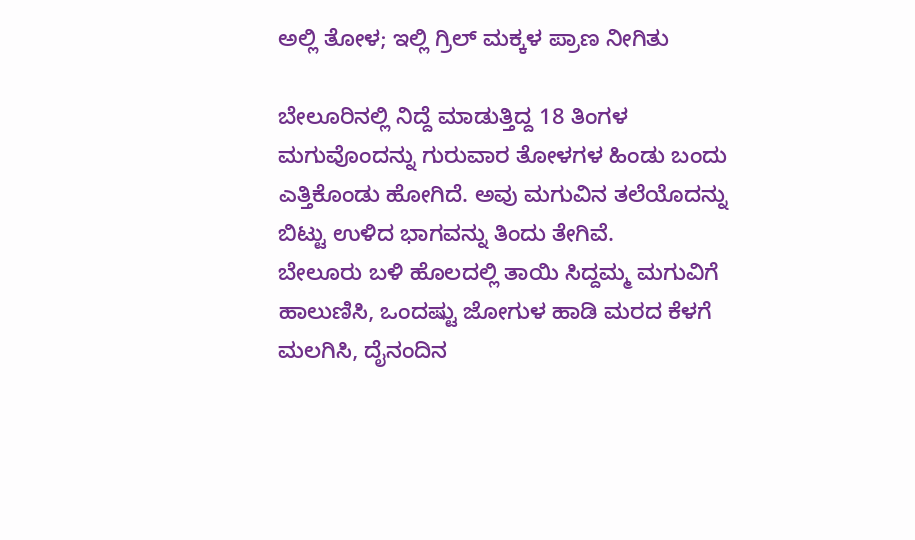ಅಲ್ಲಿ ತೋಳ; ಇಲ್ಲಿ ಗ್ರಿಲ್ ಮಕ್ಕಳ ಪ್ರಾಣ ನೀಗಿತು

ಬೇಲೂರಿನಲ್ಲಿ ನಿದ್ದೆ ಮಾಡುತ್ತಿದ್ದ 18 ತಿಂಗಳ ಮಗುವೊಂದನ್ನು ಗುರುವಾರ ತೋಳಗಳ ಹಿಂಡು ಬಂದು ಎತ್ತಿಕೊಂಡು ಹೋಗಿದೆ. ಅವು ಮಗುವಿನ ತಲೆಯೊದನ್ನು ಬಿಟ್ಟು ಉಳಿದ ಭಾಗವನ್ನು ತಿಂದು ತೇಗಿವೆ.
ಬೇಲೂರು ಬಳಿ ಹೊಲದಲ್ಲಿ ತಾಯಿ ಸಿದ್ದಮ್ಮ ಮಗುವಿಗೆ ಹಾಲುಣಿಸಿ, ಒಂದಷ್ಟು ಜೋಗುಳ ಹಾಡಿ ಮರದ ಕೆಳಗೆ ಮಲಗಿಸಿ, ದೈನಂದಿನ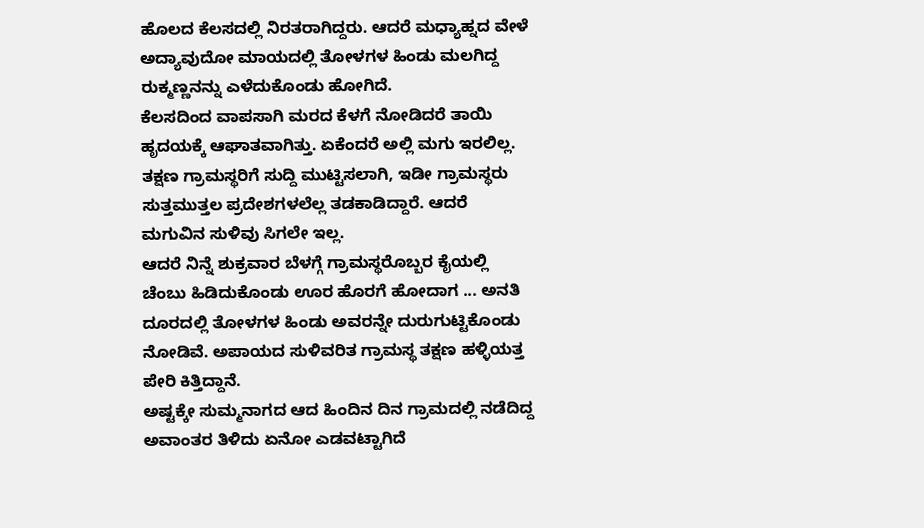ಹೊಲದ ಕೆಲಸದಲ್ಲಿ ನಿರತರಾಗಿದ್ದರು. ಆದರೆ ಮಧ್ಯಾಹ್ನದ ವೇಳೆ ಅದ್ಯಾವುದೋ ಮಾಯದಲ್ಲಿ ತೋಳಗಳ ಹಿಂಡು ಮಲಗಿದ್ದ ರುಕ್ಮಣ್ಣನನ್ನು ಎಳೆದುಕೊಂಡು ಹೋಗಿದೆ.
ಕೆಲಸದಿಂದ ವಾಪಸಾಗಿ ಮರದ ಕೆಳಗೆ ನೋಡಿದರೆ ತಾಯಿ ಹೃದಯಕ್ಕೆ ಆಘಾತವಾಗಿತ್ತು. ಏಕೆಂದರೆ ಅಲ್ಲಿ ಮಗು ಇರಲಿಲ್ಲ. ತಕ್ಷಣ ಗ್ರಾಮಸ್ಥರಿಗೆ ಸುದ್ದಿ ಮುಟ್ಟಿಸಲಾಗಿ, ಇಡೀ ಗ್ರಾಮಸ್ಥರು ಸುತ್ತಮುತ್ತಲ ಪ್ರದೇಶಗಳಲೆಲ್ಲ ತಡಕಾಡಿದ್ದಾರೆ. ಆದರೆ ಮಗುವಿನ ಸುಳಿವು ಸಿಗಲೇ ಇಲ್ಲ.
ಆದರೆ ನಿನ್ನೆ ಶುಕ್ರವಾರ ಬೆಳಗ್ಗೆ ಗ್ರಾಮಸ್ಥರೊಬ್ಬರ ಕೈಯಲ್ಲಿ ಚೆಂಬು ಹಿಡಿದುಕೊಂಡು ಊರ ಹೊರಗೆ ಹೋದಾಗ ... ಅನತಿ ದೂರದಲ್ಲಿ ತೋಳಗಳ ಹಿಂಡು ಅವರನ್ನೇ ದುರುಗುಟ್ಟಿಕೊಂಡು ನೋಡಿವೆ. ಅಪಾಯದ ಸುಳಿವರಿತ ಗ್ರಾಮಸ್ಥ ತಕ್ಷಣ ಹಳ್ಳಿಯತ್ತ ಪೇರಿ ಕಿತ್ತಿದ್ದಾನೆ.
ಅಷ್ಟಕ್ಕೇ ಸುಮ್ಮನಾಗದ ಆದ ಹಿಂದಿನ ದಿನ ಗ್ರಾಮದಲ್ಲಿ ನಡೆದಿದ್ದ ಅವಾಂತರ ತಿಳಿದು ಏನೋ ಎಡವಟ್ಟಾಗಿದೆ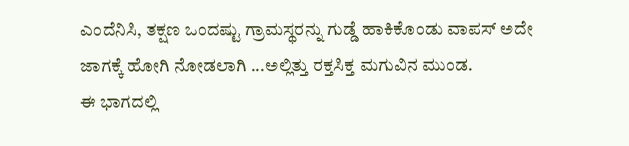ಎಂದೆನಿಸಿ, ತಕ್ಷಣ ಒಂದಷ್ಟು ಗ್ರಾಮಸ್ಥರನ್ನು ಗುಡ್ಡೆ ಹಾಕಿಕೊಂಡು ವಾಪಸ್ ಅದೇ ಜಾಗಕ್ಕೆ ಹೋಗಿ ನೋಡಲಾಗಿ ...ಅಲ್ಲಿತ್ತು ರಕ್ತಸಿಕ್ತ ಮಗುವಿನ ಮುಂಡ.
ಈ ಭಾಗದಲ್ಲಿ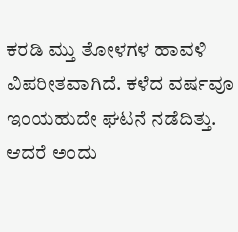ಕರಡಿ ಮ್ತು ತೋಳಗಳ ಹಾವಳಿ ವಿಪರೀತವಾಗಿದೆ. ಕಳೆದ ವರ್ಷವೂ ಇಂಯಹುದೇ ಘಟನೆ ನಡೆದಿತ್ತು. ಆದರೆ ಅಂದು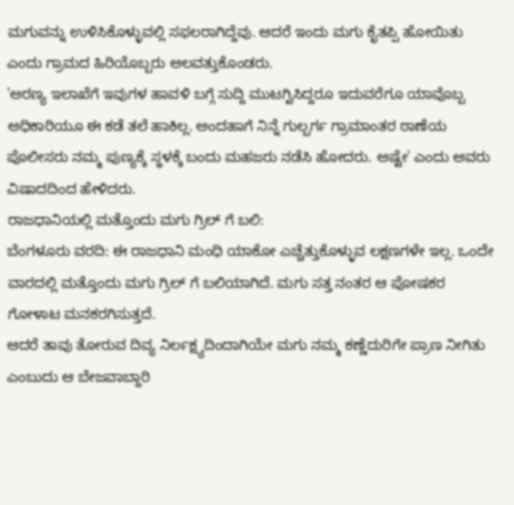ಮಗುವನ್ನು ಉಳಿಸಿಕೊಳ್ಳುವಲ್ಲಿ ಸಫಲರಾಗಿದ್ದೆವು. ಆದರೆ ಇಂದು ಮಗು ಕೈತಪ್ಪಿ ಹೋಯಿತು ಎಂದು ಗ್ರಾಮದ ಹಿರಿಯೊಬ್ಬರು ಅಲವತ್ತುಕೊಂಡರು.
'ಅರಣ್ಯ ಇಲಾಖೆಗೆ ಇವುಗಳ ಹಾವಳಿ ಬಗ್ಗೆ ಸುದ್ದಿ ಮುಟಗ್ಟಿಸಿದ್ದರೂ ಇದುವರೆಗೂ ಯಾವೊಬ್ಬ ಅಧಿಕಾರಿಯೂ ಈ ಕಡೆ ತಲೆ ಹಾಕಿಲ್ಲ. ಅಂದಹಾಗೆ ನಿನ್ನೆ ಗುಲ್ಬರ್ಗ ಗ್ರಾಮಾಂತರ ಠಾಣೆಯ ಪೊಲೀಸರು ನಮ್ಮ ಪುಣ್ಯಕ್ಕೆ ಸ್ಥಳಕ್ಕೆ ಬಂದು ಮಹಜರು ನಡೆಸಿ ಹೋದರು. ಅಷ್ಟೇ' ಎಂದು ಅವರು ವಿಷಾದದಿಂದ ಹೇಳಿದರು.
ರಾಜಧಾನಿಯಲ್ಲಿ ಮತ್ತೊಂದು ಮಗು ಗ್ರಿಲ್ ಗೆ ಬಲಿ:
ಬೆಂಗಳೂರು ವರದಿ: ಈ ರಾಜಧಾನಿ ಮಂಧಿ ಯಾಕೋ ಎಚ್ಚೆತ್ತುಕೊಳ್ಳುವ ಲಕ್ಷಣಗಳೇ ಇಲ್ಲ. ಒಂದೇ ವಾರದಲ್ಲಿ ಮತ್ತೊಂದು ಮಗು ಗ್ರಿಲ್ ಗೆ ಬಲಿಯಾಗಿದೆ. ಮಗು ಸತ್ತ ನಂತರ ಆ ಪೋಷಕರ ಗೋಳಾಟ ಮನಕರಗಿಸುತ್ತದೆ.
ಆದರೆ ತಾವು ತೋರುವ ದಿವ್ಯ ನಿರ್ಲಕ್ಷ್ಯದಿಂದಾಗಿಯೇ ಮಗು ನಮ್ಮ ಕಣ್ಣೆದುರಿಗೇ ಪ್ರಾಣ ನೀಗಿತು ಎಂಬುದು ಆ ಬೇಜವಾಬ್ದಾರಿ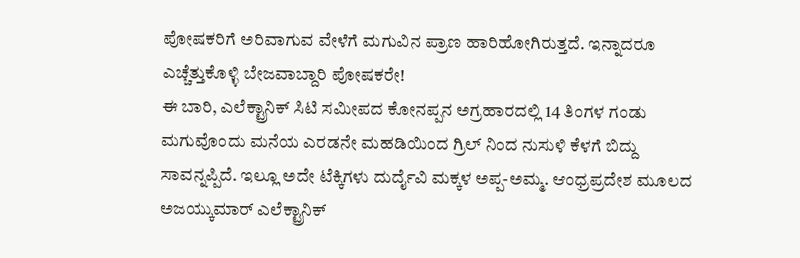ಪೋಷಕರಿಗೆ ಅರಿವಾಗುವ ವೇಳೆಗೆ ಮಗುವಿನ ಪ್ರಾಣ ಹಾರಿಹೋಗಿರುತ್ತದೆ. ಇನ್ನಾದರೂ ಎಚ್ಚೆತ್ತುಕೊಳ್ಳಿ ಬೇಜವಾಬ್ದಾರಿ ಪೋಷಕರೇ!
ಈ ಬಾರಿ, ಎಲೆಕ್ಟ್ರಾನಿಕ್ ಸಿಟಿ ಸಮೀಪದ ಕೋನಪ್ಪನ ಅಗ್ರಹಾರದಲ್ಲಿ 14 ತಿಂಗಳ ಗಂಡು ಮಗುವೊಂದು ಮನೆಯ ಎರಡನೇ ಮಹಡಿಯಿಂದ ಗ್ರಿಲ್ ನಿಂದ ನುಸುಳಿ ಕೆಳಗೆ ಬಿದ್ದು ಸಾವನ್ನಪ್ಪಿದೆ. ಇಲ್ಲೂ ಅದೇ ಟೆಕ್ಕಿಗಳು ದುರ್ದೈವಿ ಮಕ್ಕಳ ಅಪ್ಪ-ಅಮ್ಮ. ಆಂಧ್ರಪ್ರದೇಶ ಮೂಲದ ಅಜಯ್ಕುಮಾರ್ ಎಲೆಕ್ಟ್ರಾನಿಕ್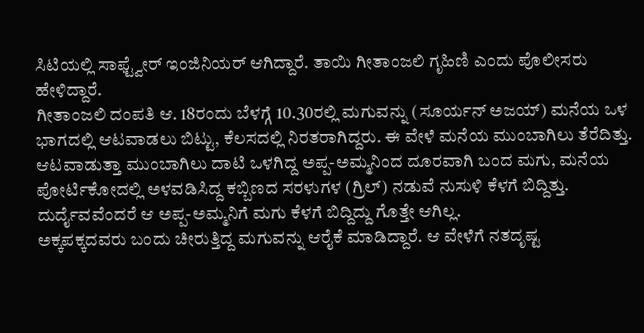ಸಿಟಿಯಲ್ಲಿ ಸಾಫ್ಟ್ವೇರ್ ಇಂಜಿನಿಯರ್ ಆಗಿದ್ದಾರೆ. ತಾಯಿ ಗೀತಾಂಜಲಿ ಗೃಹಿಣಿ ಎಂದು ಪೊಲೀಸರು ಹೇಳಿದ್ದಾರೆ.
ಗೀತಾಂಜಲಿ ದಂಪತಿ ಆ. 18ರಂದು ಬೆಳಗ್ಗೆ 10.30ರಲ್ಲಿ ಮಗುವನ್ನು (ಸೂರ್ಯನ್ ಅಜಯ್) ಮನೆಯ ಒಳ ಭಾಗದಲ್ಲಿ ಆಟವಾಡಲು ಬಿಟ್ಟು, ಕೆಲಸದಲ್ಲಿ ನಿರತರಾಗಿದ್ದರು. ಈ ವೇಳೆ ಮನೆಯ ಮುಂಬಾಗಿಲು ತೆರೆದಿತ್ತು.
ಆಟವಾಡುತ್ತಾ ಮುಂಬಾಗಿಲು ದಾಟಿ ಒಳಗಿದ್ದ ಅಪ್ಪ-ಅಮ್ಮನಿಂದ ದೂರವಾಗಿ ಬಂದ ಮಗು, ಮನೆಯ ಪೋರ್ಟಿಕೋದಲ್ಲಿ ಅಳವಡಿಸಿದ್ದ ಕಬ್ಬಿಣದ ಸರಳುಗಳ (ಗ್ರಿಲ್) ನಡುವೆ ನುಸುಳಿ ಕೆಳಗೆ ಬಿದ್ದಿತ್ತು. ದುರ್ದೈವವೆಂದರೆ ಆ ಅಪ್ಪ-ಅಮ್ಮನಿಗೆ ಮಗು ಕೆಳಗೆ ಬಿದ್ದಿದ್ದು ಗೊತ್ತೇ ಆಗಿಲ್ಲ.
ಅಕ್ಕಪಕ್ಕದವರು ಬಂದು ಚೀರುತ್ತಿದ್ದ ಮಗುವನ್ನು ಆರೈಕೆ ಮಾಡಿದ್ದಾರೆ. ಆ ವೇಳೆಗೆ ನತದೃಷ್ಟ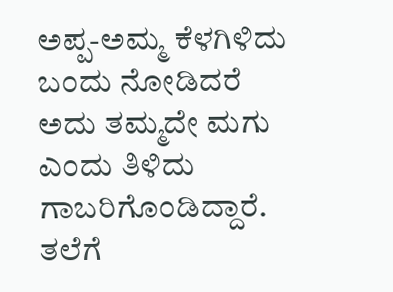ಅಪ್ಪ-ಅಮ್ಮ ಕೆಳಗಿಳಿದು ಬಂದು ನೋಡಿದರೆ ಅದು ತಮ್ಮದೇ ಮಗು ಎಂದು ತಿಳಿದು ಗಾಬರಿಗೊಂಡಿದ್ದಾರೆ.
ತಲೆಗೆ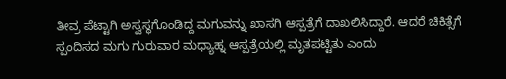ತೀವ್ರ ಪೆಟ್ಟಾಗಿ ಅಸ್ವಸ್ಥಗೊಂಡಿದ್ದ ಮಗುವನ್ನು ಖಾಸಗಿ ಆಸ್ಪತ್ರೆಗೆ ದಾಖಲಿಸಿದ್ದಾರೆ. ಆದರೆ ಚಿಕಿತ್ಸೆಗೆ ಸ್ಪಂದಿಸದ ಮಗು ಗುರುವಾರ ಮಧ್ಯಾಹ್ನ ಆಸ್ಪತ್ರೆಯಲ್ಲಿ ಮೃತಪಟ್ಟಿತು ಎಂದು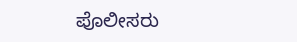ಪೊಲೀಸರು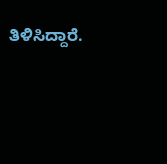ತಿಳಿಸಿದ್ದಾರೆ.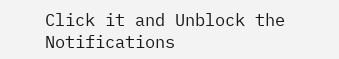Click it and Unblock the Notifications